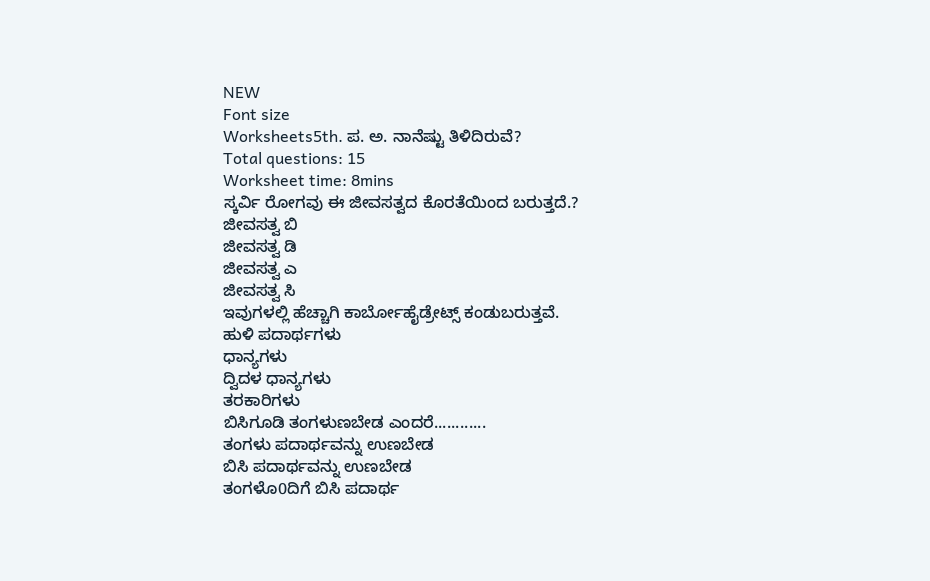NEW
Font size
Worksheets5th. ಪ. ಅ. ನಾನೆಷ್ಟು ತಿಳಿದಿರುವೆ?
Total questions: 15
Worksheet time: 8mins
ಸ್ಕರ್ವಿ ರೋಗವು ಈ ಜೀವಸತ್ವದ ಕೊರತೆಯಿಂದ ಬರುತ್ತದೆ.?
ಜೀವಸತ್ವ ಬಿ
ಜೀವಸತ್ವ ಡಿ
ಜೀವಸತ್ವ ಎ
ಜೀವಸತ್ವ ಸಿ
ಇವುಗಳಲ್ಲಿ ಹೆಚ್ಚಾಗಿ ಕಾರ್ಬೋಹೈಡ್ರೇಟ್ಸ್ ಕಂಡುಬರುತ್ತವೆ.
ಹುಳಿ ಪದಾರ್ಥಗಳು
ಧಾನ್ಯಗಳು
ದ್ವಿದಳ ಧಾನ್ಯಗಳು
ತರಕಾರಿಗಳು
ಬಿಸಿಗೂಡಿ ತಂಗಳುಣಬೇಡ ಎಂದರೆ............
ತಂಗಳು ಪದಾರ್ಥವನ್ನು ಉಣಬೇಡ
ಬಿಸಿ ಪದಾರ್ಥವನ್ನು ಉಣಬೇಡ
ತಂಗಳೊ0ದಿಗೆ ಬಿಸಿ ಪದಾರ್ಥ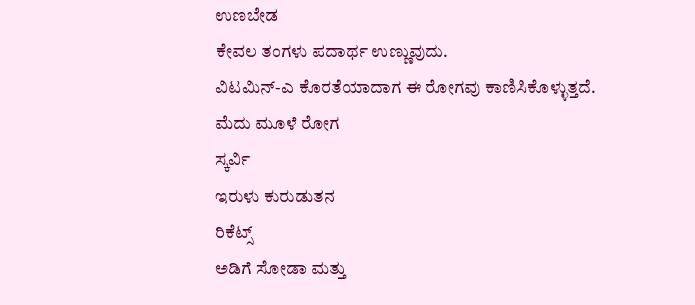ಉಣಬೇಡ
ಕೇವಲ ತಂಗಳು ಪದಾರ್ಥ ಉಣ್ಣುವುದು.
ವಿಟಮಿನ್-ಎ ಕೊರತೆಯಾದಾಗ ಈ ರೋಗವು ಕಾಣಿಸಿಕೊಳ್ಳುತ್ತದೆ.
ಮೆದು ಮೂಳೆ ರೋಗ
ಸ್ಕರ್ವಿ
ಇರುಳು ಕುರುಡುತನ
ರಿಕೆಟ್ಸ್
ಅಡಿಗೆ ಸೋಡಾ ಮತ್ತು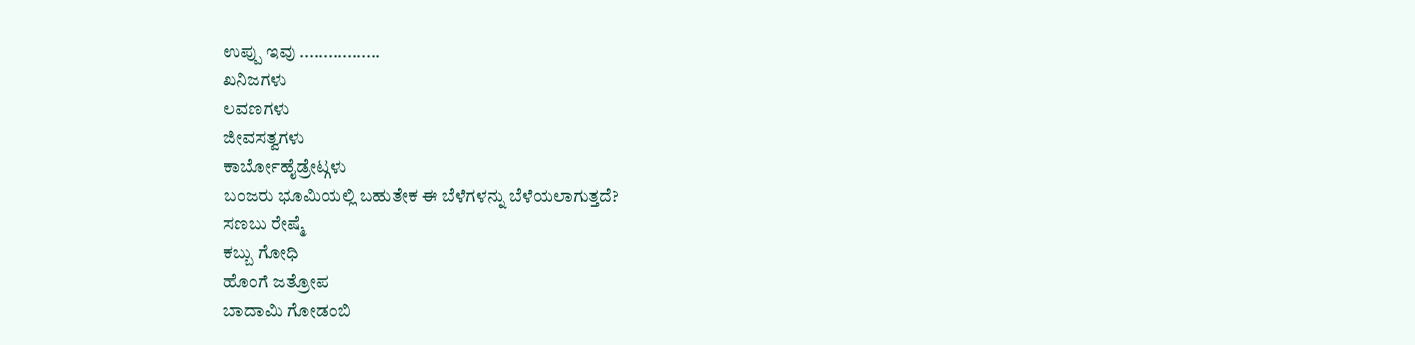ಉಪ್ಪು ಇವು .................
ಖನಿಜಗಳು
ಲವಣಗಳು
ಜೀವಸತ್ವಗಳು
ಕಾರ್ಬೋಹೈಡ್ರೇಟ್ಗಳು
ಬಂಜರು ಭೂಮಿಯಲ್ಲಿ ಬಹುತೇಕ ಈ ಬೆಳೆಗಳನ್ನು ಬೆಳೆಯಲಾಗುತ್ತದೆ?
ಸಣಬು ರೇಷ್ಮೆ
ಕಬ್ಬು ಗೋಧಿ
ಹೊಂಗೆ ಜತ್ರೋಪ
ಬಾದಾಮಿ ಗೋಡಂಬಿ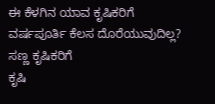ಈ ಕೆಳಗಿನ ಯಾವ ಕೃಷಿಕರಿಗೆ ವರ್ಷಪೂರ್ತಿ ಕೆಲಸ ದೊರೆಯುವುದಿಲ್ಲ?
ಸಣ್ಣ ಕೃಷಿಕರಿಗೆ
ಕೃಷಿ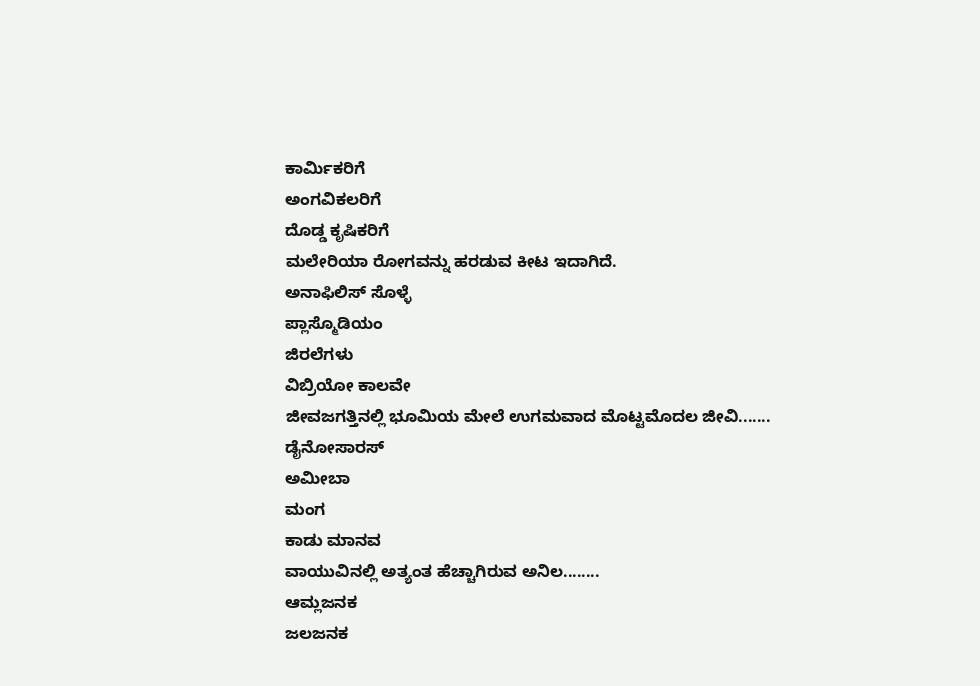ಕಾರ್ಮಿಕರಿಗೆ
ಅಂಗವಿಕಲರಿಗೆ
ದೊಡ್ಡ ಕೃಷಿಕರಿಗೆ
ಮಲೇರಿಯಾ ರೋಗವನ್ನು ಹರಡುವ ಕೀಟ ಇದಾಗಿದೆ.
ಅನಾಫಿಲಿಸ್ ಸೊಳ್ಳೆ
ಪ್ಲಾಸ್ಮೊಡಿಯಂ
ಜಿರಲೆಗಳು
ವಿಬ್ರಿಯೋ ಕಾಲವೇ
ಜೀವಜಗತ್ತಿನಲ್ಲಿ ಭೂಮಿಯ ಮೇಲೆ ಉಗಮವಾದ ಮೊಟ್ಟಮೊದಲ ಜೀವಿ.......
ಡೈನೋಸಾರಸ್
ಅಮೀಬಾ
ಮಂಗ
ಕಾಡು ಮಾನವ
ವಾಯುವಿನಲ್ಲಿ ಅತ್ಯಂತ ಹೆಚ್ಚಾಗಿರುವ ಅನಿಲ........
ಆಮ್ಲಜನಕ
ಜಲಜನಕ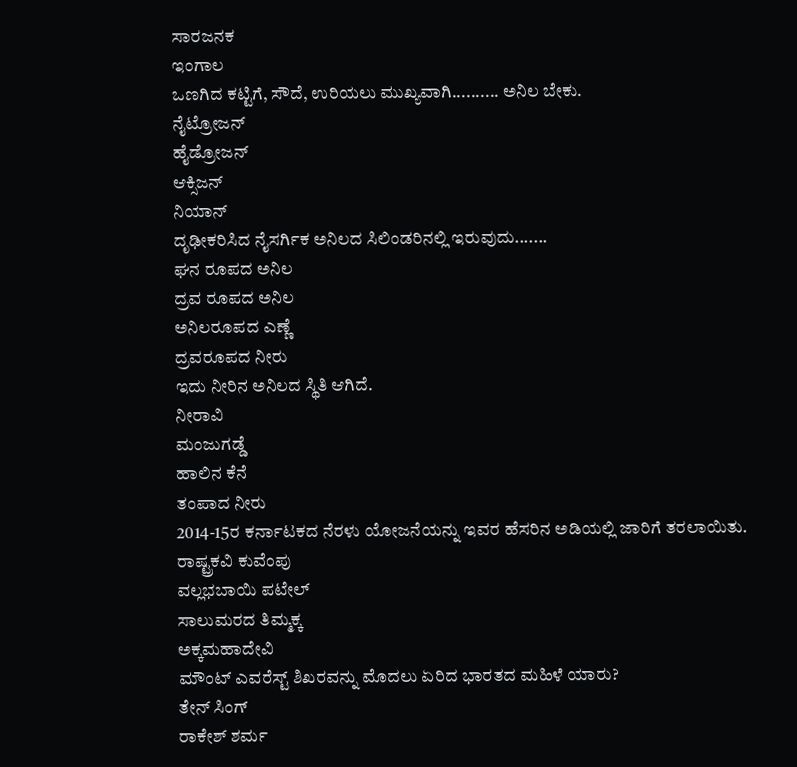ಸಾರಜನಕ
ಇಂಗಾಲ
ಒಣಗಿದ ಕಟ್ಟಿಗೆ, ಸೌದೆ, ಉರಿಯಲು ಮುಖ್ಯವಾಗಿ.......... ಅನಿಲ ಬೇಕು.
ನೈಟ್ರೋಜನ್
ಹೈಡ್ರೋಜನ್
ಆಕ್ಸಿಜನ್
ನಿಯಾನ್
ದೃಢೀಕರಿಸಿದ ನೈಸರ್ಗಿಕ ಅನಿಲದ ಸಿಲಿಂಡರಿನಲ್ಲಿ ಇರುವುದು.......
ಘನ ರೂಪದ ಅನಿಲ
ದ್ರವ ರೂಪದ ಅನಿಲ
ಅನಿಲರೂಪದ ಎಣ್ಣೆ
ದ್ರವರೂಪದ ನೀರು
ಇದು ನೀರಿನ ಅನಿಲದ ಸ್ಥಿತಿ ಆಗಿದೆ.
ನೀರಾವಿ
ಮಂಜುಗಡ್ಡೆ
ಹಾಲಿನ ಕೆನೆ
ತಂಪಾದ ನೀರು
2014-15ರ ಕರ್ನಾಟಕದ ನೆರಳು ಯೋಜನೆಯನ್ನು ಇವರ ಹೆಸರಿನ ಅಡಿಯಲ್ಲಿ ಜಾರಿಗೆ ತರಲಾಯಿತು.
ರಾಷ್ಟ್ರಕವಿ ಕುವೆಂಪು
ವಲ್ಲಭಬಾಯಿ ಪಟೇಲ್
ಸಾಲುಮರದ ತಿಮ್ಮಕ್ಕ
ಅಕ್ಕಮಹಾದೇವಿ
ಮೌಂಟ್ ಎವರೆಸ್ಟ್ ಶಿಖರವನ್ನು ಮೊದಲು ಏರಿದ ಭಾರತದ ಮಹಿಳೆ ಯಾರು?
ತೇನ್ ಸಿಂಗ್
ರಾಕೇಶ್ ಶರ್ಮ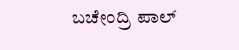ಬಚೇಂದ್ರಿ ಪಾಲ್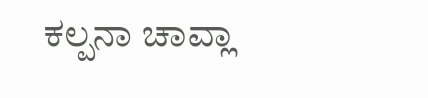ಕಲ್ಪನಾ ಚಾವ್ಲಾ